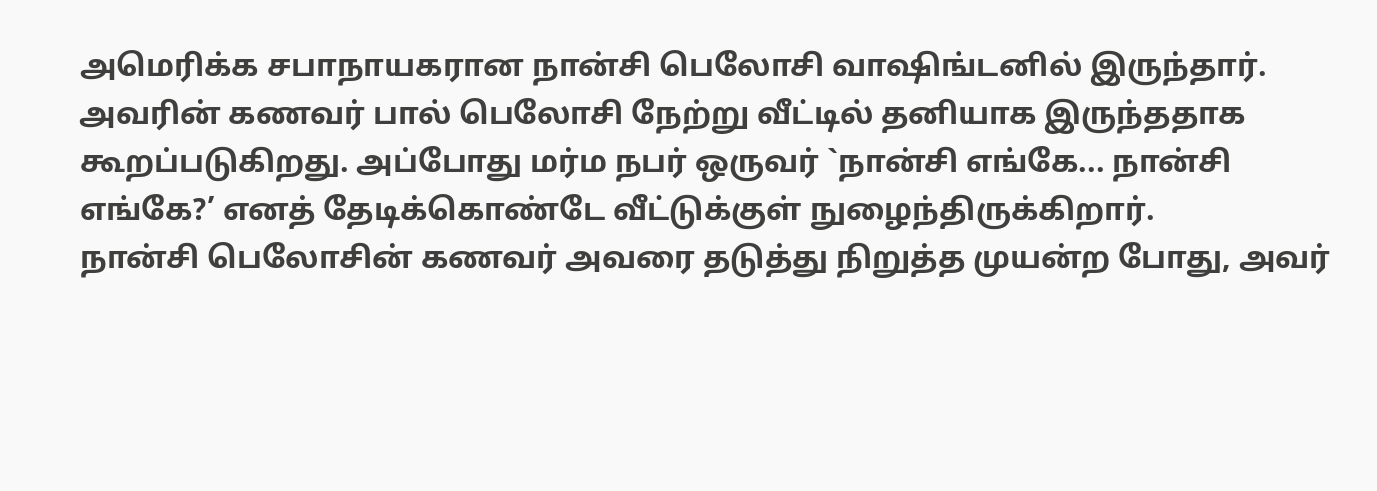அமெரிக்க சபாநாயகரான நான்சி பெலோசி வாஷிங்டனில் இருந்தார். அவரின் கணவர் பால் பெலோசி நேற்று வீட்டில் தனியாக இருந்ததாக கூறப்படுகிறது. அப்போது மர்ம நபர் ஒருவர் `நான்சி எங்கே... நான்சி எங்கே?’ எனத் தேடிக்கொண்டே வீட்டுக்குள் நுழைந்திருக்கிறார்.
நான்சி பெலோசின் கணவர் அவரை தடுத்து நிறுத்த முயன்ற போது, அவர்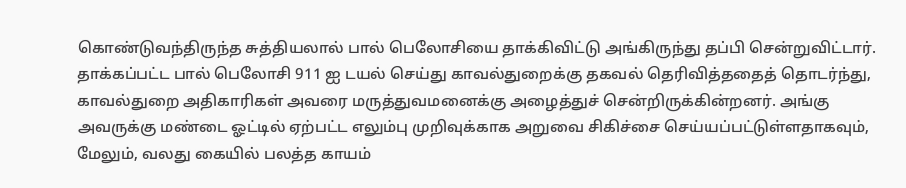கொண்டுவந்திருந்த சுத்தியலால் பால் பெலோசியை தாக்கிவிட்டு அங்கிருந்து தப்பி சென்றுவிட்டார். தாக்கப்பட்ட பால் பெலோசி 911 ஐ டயல் செய்து காவல்துறைக்கு தகவல் தெரிவித்ததைத் தொடர்ந்து, காவல்துறை அதிகாரிகள் அவரை மருத்துவமனைக்கு அழைத்துச் சென்றிருக்கின்றனர். அங்கு அவருக்கு மண்டை ஓட்டில் ஏற்பட்ட எலும்பு முறிவுக்காக அறுவை சிகிச்சை செய்யப்பட்டுள்ளதாகவும், மேலும், வலது கையில் பலத்த காயம்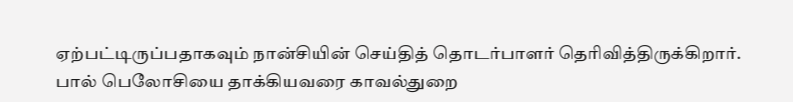ஏற்பட்டிருப்பதாகவும் நான்சியின் செய்தித் தொடர்பாளர் தெரிவித்திருக்கிறார்.
பால் பெலோசியை தாக்கியவரை காவல்துறை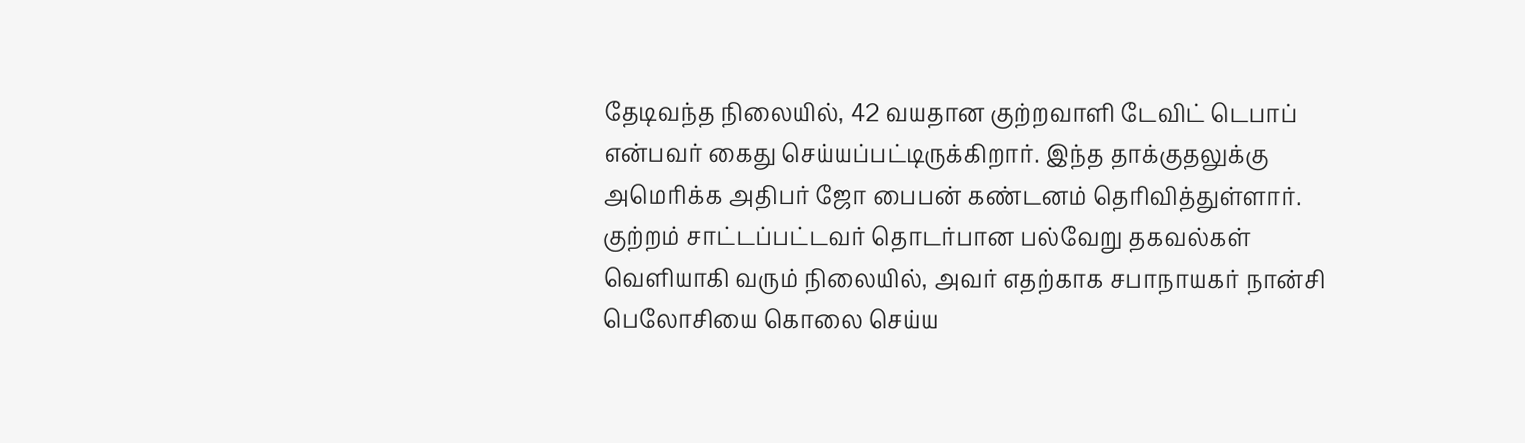தேடிவந்த நிலையில், 42 வயதான குற்றவாளி டேவிட் டெபாப் என்பவர் கைது செய்யப்பட்டிருக்கிறார். இந்த தாக்குதலுக்கு அமெரிக்க அதிபர் ஜோ பைபன் கண்டனம் தெரிவித்துள்ளார். குற்றம் சாட்டப்பட்டவர் தொடர்பான பல்வேறு தகவல்கள் வெளியாகி வரும் நிலையில், அவர் எதற்காக சபாநாயகர் நான்சி பெலோசியை கொலை செய்ய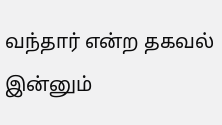வந்தார் என்ற தகவல் இன்னும்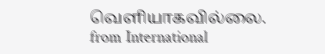வெளியாகவில்லை.
from International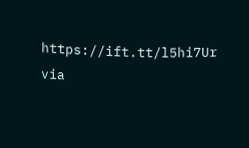https://ift.tt/l5hi7Ur
via